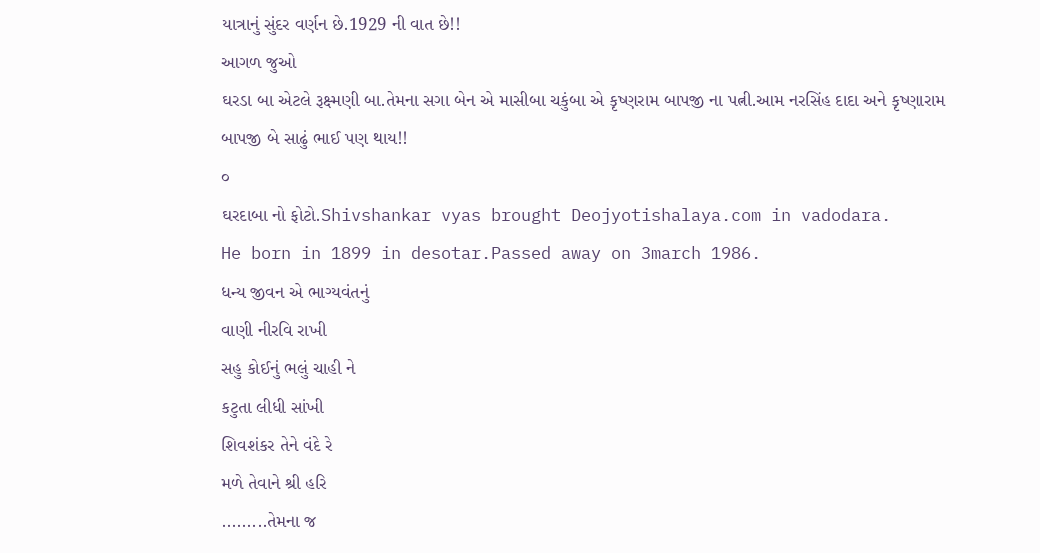યાત્રાનું સુંદર વર્ણન છે.1929 ની વાત છે!!
આગળ જુઓ
ઘરડા બા એટલે રૂક્ષ્મણી બા.તેમના સગા બેન એ માસીબા ચકુંબા એ કૃષ્ણરામ બાપજી ના પત્ની.આમ નરસિંહ દાદા અને કૃષ્ણારામ બાપજી બે સાઢું ભાઈ પણ થાય!!
૦
ઘરદાબા નો ફોટો.Shivshankar vyas brought Deojyotishalaya.com in vadodara.
He born in 1899 in desotar.Passed away on 3march 1986.
ધન્ય જીવન એ ભાગ્યવંતનું
વાણી નીરવિ રાખી
સહુ કોઈનું ભલું ચાહી ને
કટુતા લીધી સાંખી
શિવશંકર તેને વંદે રે
મળે તેવાને શ્રી હરિ
.........તેમના જ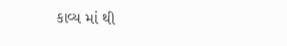કાવ્ય માં થી